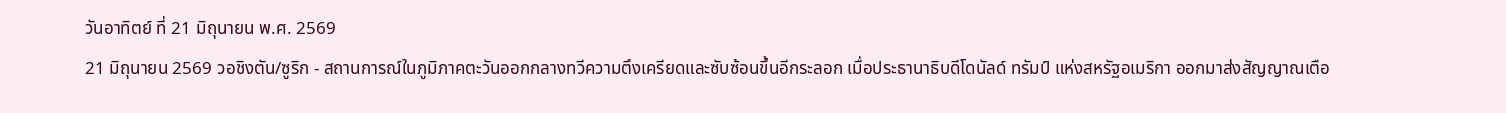วันอาทิตย์ ที่ 21 มิถุนายน พ.ศ. 2569
21 มิถุนายน 2569 วอชิงตัน/ซูริก - สถานการณ์ในภูมิภาคตะวันออกกลางทวีความตึงเครียดและซับซ้อนขึ้นอีกระลอก เมื่อประธานาธิบดีโดนัลด์ ทรัมป์ แห่งสหรัฐอเมริกา ออกมาส่งสัญญาณเตือ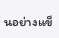นอย่างแข็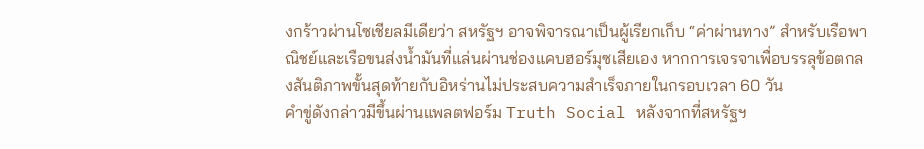งกร้าวผ่านโซเชียลมีเดียว่า สหรัฐฯ อาจพิจารณาเป็นผู้เรียกเก็บ “ค่าผ่านทาง” สำหรับเรือพาณิชย์และเรือขนส่งน้ำมันที่แล่นผ่านช่องแคบฮอร์มุซเสียเอง หากการเจรจาเพื่อบรรลุข้อตกลงสันติภาพขั้นสุดท้ายกับอิหร่านไม่ประสบความสำเร็จภายในกรอบเวลา 60 วัน
คำขู่ดังกล่าวมีขึ้นผ่านแพลตฟอร์ม Truth Social หลังจากที่สหรัฐฯ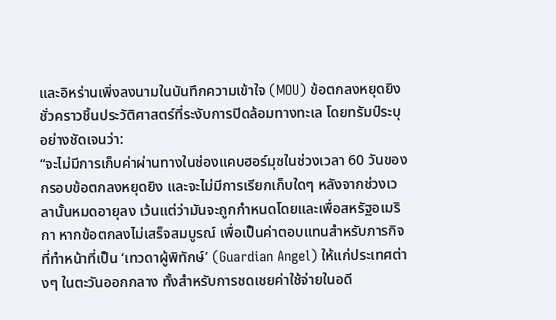และอิหร่านเพิ่งลงนามในบันทึกความเข้าใจ (MOU) ข้อตกลงหยุดยิงชั่วคราวชิ้นประวัติศาสตร์ที่ระงับการปิดล้อมทางทะเล โดยทรัมป์ระบุอย่างชัดเจนว่า:
“จะไม่มีการเก็บค่าผ่านทางในช่องแคบฮอร์มุซในช่วงเวลา 60 วันของกรอบข้อตกลงหยุดยิง และจะไม่มีการเรียกเก็บใดๆ หลังจากช่วงเวลานั้นหมดอายุลง เว้นแต่ว่ามันจะถูกกำหนดโดยและเพื่อสหรัฐอเมริกา หากข้อตกลงไม่เสร็จสมบูรณ์ เพื่อเป็นค่าตอบแทนสำหรับภารกิจที่ทำหน้าที่เป็น ‘เทวดาผู้พิทักษ์’ (Guardian Angel) ให้แก่ประเทศต่างๆ ในตะวันออกกลาง ทั้งสำหรับการชดเชยค่าใช้จ่ายในอดี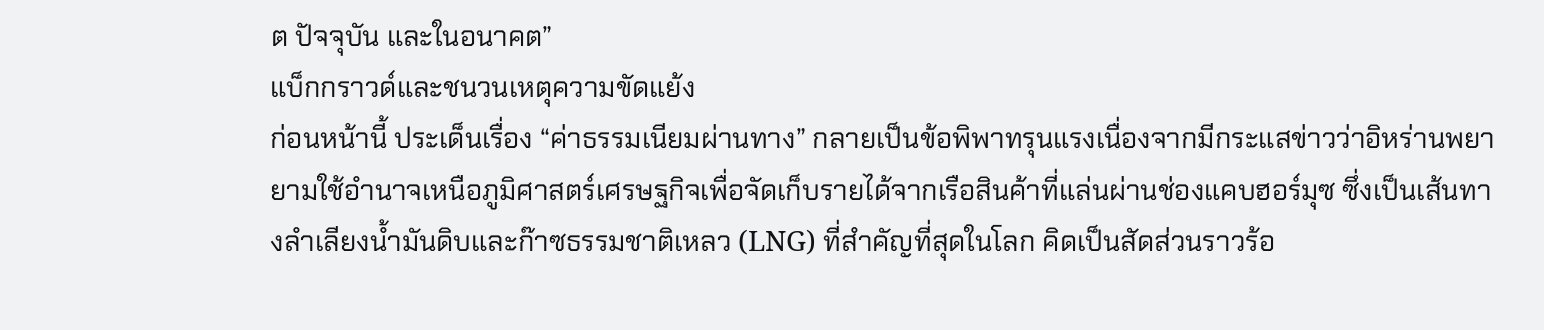ต ปัจจุบัน และในอนาคต”
แบ็กกราวด์และชนวนเหตุความขัดแย้ง
ก่อนหน้านี้ ประเด็นเรื่อง “ค่าธรรมเนียมผ่านทาง” กลายเป็นข้อพิพาทรุนแรงเนื่องจากมีกระแสข่าวว่าอิหร่านพยายามใช้อำนาจเหนือภูมิศาสตร์เศรษฐกิจเพื่อจัดเก็บรายได้จากเรือสินค้าที่แล่นผ่านช่องแคบฮอร์มุซ ซึ่งเป็นเส้นทางลำเลียงน้ำมันดิบและก๊าซธรรมชาติเหลว (LNG) ที่สำคัญที่สุดในโลก คิดเป็นสัดส่วนราวร้อ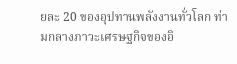ยละ 20 ของอุปทานพลังงานทั่วโลก ท่ามกลางภาวะเศรษฐกิจของอิ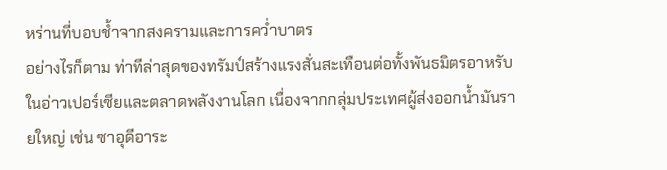หร่านที่บอบช้ำจากสงครามและการคว่ำบาตร
อย่างไรก็ตาม ท่าทีล่าสุดของทรัมป์สร้างแรงสั่นสะเทือนต่อทั้งพันธมิตรอาหรับในอ่าวเปอร์เซียและตลาดพลังงานโลก เนื่องจากกลุ่มประเทศผู้ส่งออกน้ำมันรายใหญ่ เช่น ซาอุดีอาระ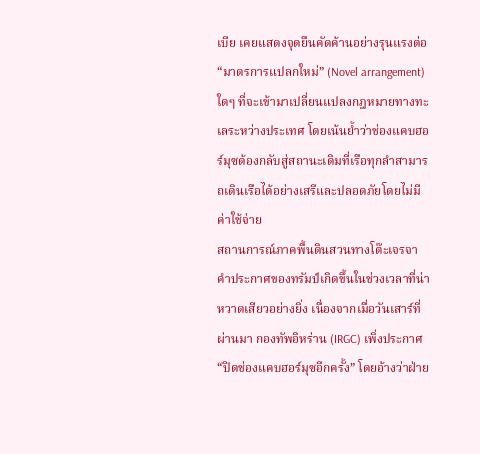เบีย เคยแสดงจุดยืนคัดค้านอย่างรุนแรงต่อ “มาตรการแปลกใหม่” (Novel arrangement) ใดๆ ที่จะเข้ามาเปลี่ยนแปลงกฎหมายทางทะเลระหว่างประเทศ โดยเน้นย้ำว่าช่องแคบฮอร์มุซต้องกลับสู่สถานะเดิมที่เรือทุกลำสามารถเดินเรือได้อย่างเสรีและปลอดภัยโดยไม่มีค่าใช้จ่าย
สถานการณ์ภาคพื้นดินสวนทางโต๊ะเจรจา
คำประกาศของทรัมป์เกิดขึ้นในช่วงเวลาที่น่าหวาดเสียวอย่างยิ่ง เนื่องจากเมื่อวันเสาร์ที่ผ่านมา กองทัพอิหร่าน (IRGC) เพิ่งประกาศ “ปิดช่องแคบฮอร์มุซอีกครั้ง” โดยอ้างว่าฝ่าย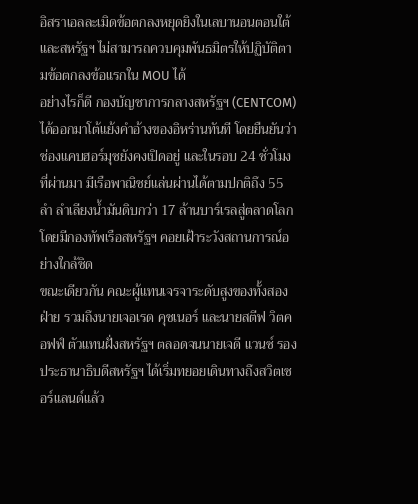อิสราเอลละเมิดข้อตกลงหยุดยิงในเลบานอนตอนใต้ และสหรัฐฯ ไม่สามารถควบคุมพันธมิตรให้ปฏิบัติตามข้อตกลงข้อแรกใน MOU ได้
อย่างไรก็ดี กองบัญชาการกลางสหรัฐฯ (CENTCOM) ได้ออกมาโต้แย้งคำอ้างของอิหร่านทันที โดยยืนยันว่าช่องแคบฮอร์มุซยังคงเปิดอยู่ และในรอบ 24 ชั่วโมงที่ผ่านมา มีเรือพาณิชย์แล่นผ่านได้ตามปกติถึง 55 ลำ ลำเลียงน้ำมันดิบกว่า 17 ล้านบาร์เรลสู่ตลาดโลก โดยมีกองทัพเรือสหรัฐฯ คอยเฝ้าระวังสถานการณ์อย่างใกล้ชิด
ขณะเดียวกัน คณะผู้แทนเจรจาระดับสูงของทั้งสองฝ่าย รวมถึงนายเจอเรด คุชเนอร์ และนายสตีฟ วิตคอฟฟ์ ตัวแทนฝั่งสหรัฐฯ ตลอดจนนายเจดี แวนซ์ รองประธานาธิบดีสหรัฐฯ ได้เริ่มทยอยเดินทางถึงสวิตเซอร์แลนด์แล้ว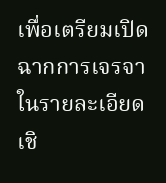เพื่อเตรียมเปิดฉากการเจรจาในรายละเอียดเชิ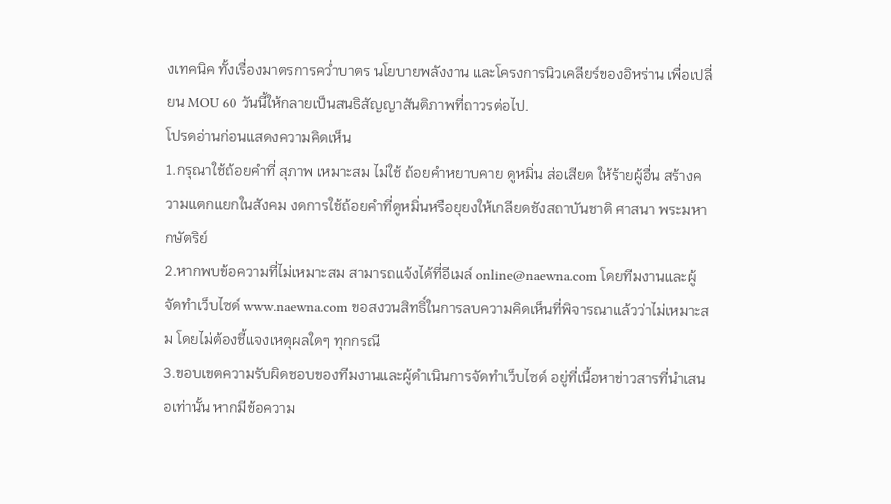งเทคนิค ทั้งเรื่องมาตรการคว่ำบาตร นโยบายพลังงาน และโครงการนิวเคลียร์ของอิหร่าน เพื่อเปลี่ยน MOU 60 วันนี้ให้กลายเป็นสนธิสัญญาสันติภาพที่ถาวรต่อไป.
โปรดอ่านก่อนแสดงความคิดเห็น
1.กรุณาใช้ถ้อยคำที่ สุภาพ เหมาะสม ไม่ใช้ ถ้อยคำหยาบคาย ดูหมิ่น ส่อเสียด ให้ร้ายผู้อื่น สร้างความแตกแยกในสังคม งดการใช้ถ้อยคำที่ดูหมิ่นหรือยุยงให้เกลียดชังสถาบันชาติ ศาสนา พระมหากษัตริย์
2.หากพบข้อความที่ไม่เหมาะสม สามารถแจ้งได้ที่อีเมล์ online@naewna.com โดยทีมงานและผู้จัดทำเว็บไซด์ www.naewna.com ขอสงวนสิทธิ์ในการลบความคิดเห็นที่พิจารณาแล้วว่าไม่เหมาะสม โดยไม่ต้องชี้แจงเหตุผลใดๆ ทุกกรณี
3.ขอบเขตความรับผิดชอบของทีมงานและผู้ดำเนินการจัดทำเว็บไซด์ อยู่ที่เนื้อหาข่าวสารที่นำเสนอเท่านั้น หากมีข้อความ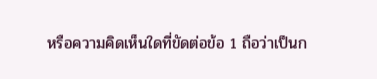หรือความคิดเห็นใดที่ขัดต่อข้อ 1 ถือว่าเป็นก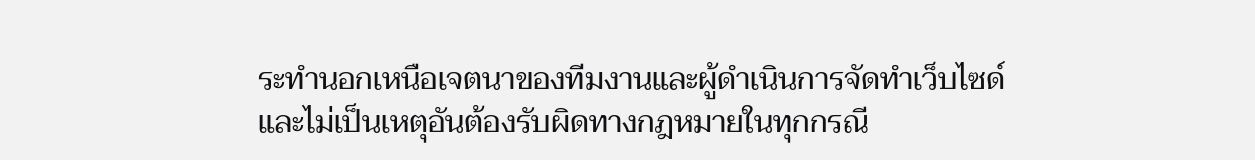ระทำนอกเหนือเจตนาของทีมงานและผู้ดำเนินการจัดทำเว็บไซด์ และไม่เป็นเหตุอันต้องรับผิดทางกฎหมายในทุกกรณี